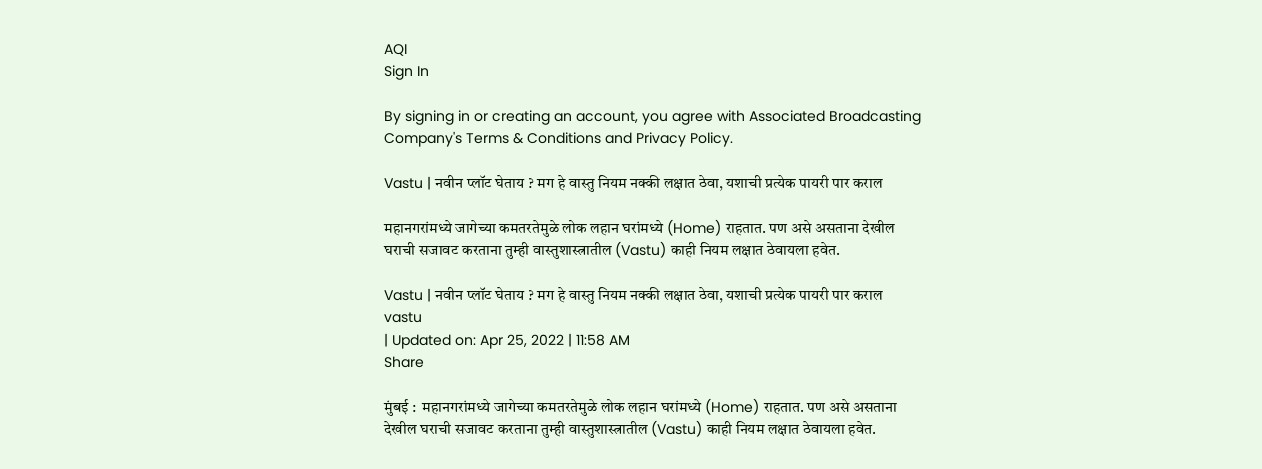AQI
Sign In

By signing in or creating an account, you agree with Associated Broadcasting Company's Terms & Conditions and Privacy Policy.

Vastu | नवीन प्लॉट घेताय ? मग हे वास्तु नियम नक्की लक्षात ठेवा, यशाची प्रत्येक पायरी पार कराल

महानगरांमध्ये जागेच्या कमतरतेमुळे लोक लहान घरांमध्ये (Home) राहतात. पण असे असताना देखील घराची सजावट करताना तुम्ही वास्तुशास्त्रातील (Vastu) काही नियम लक्षात ठेवायला हवेत.

Vastu | नवीन प्लॉट घेताय ? मग हे वास्तु नियम नक्की लक्षात ठेवा, यशाची प्रत्येक पायरी पार कराल
vastu
| Updated on: Apr 25, 2022 | 11:58 AM
Share

मुंबई :  महानगरांमध्ये जागेच्या कमतरतेमुळे लोक लहान घरांमध्ये (Home) राहतात. पण असे असताना देखील घराची सजावट करताना तुम्ही वास्तुशास्त्रातील (Vastu) काही नियम लक्षात ठेवायला हवेत.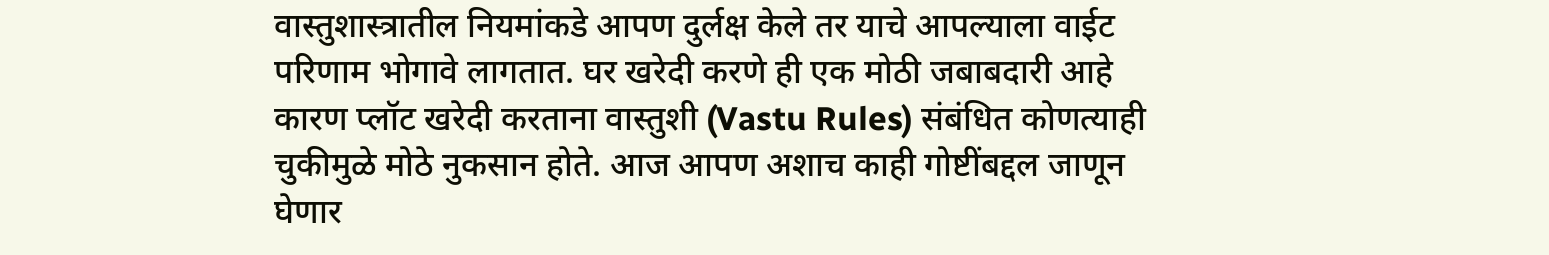वास्तुशास्त्रातील नियमांकडे आपण दुर्लक्ष केले तर याचे आपल्याला वाईट परिणाम भोगावे लागतात. घर खरेदी करणे ही एक मोठी जबाबदारी आहे कारण प्लॉट खरेदी करताना वास्तुशी (Vastu Rules) संबंधित कोणत्याही चुकीमुळे मोठे नुकसान होते. आज आपण अशाच काही गोष्टींबद्दल जाणून घेणार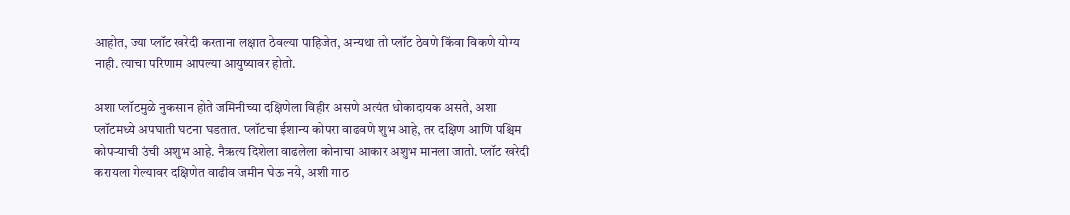आहोत, ज्या प्लॉट खरेदी करताना लक्षात ठेवल्या पाहिजेत, अन्यथा तो प्लॉट ठेवणे किंवा विकणे योग्य नाही. त्याचा परिणाम आपल्या आयुष्यावर होतो.

अशा प्लॉटमुळे नुकसान होते जमिनीच्या दक्षिणेला विहीर असणे अत्यंत धोकादायक असते, अशा प्लॉटमध्ये अपघाती घटना घडतात. प्लॉटचा ईशान्य कोपरा वाढवणे शुभ आहे, तर दक्षिण आणि पश्चिम कोपऱ्याची उंची अशुभ आहे. नैऋत्य दिशेला वाढलेला कोनाचा आकार अशुभ मानला जातो. प्लॉट खरेदी करायला गेल्यावर दक्षिणेत वाढीव जमीन घेऊ नये, अशी गाठ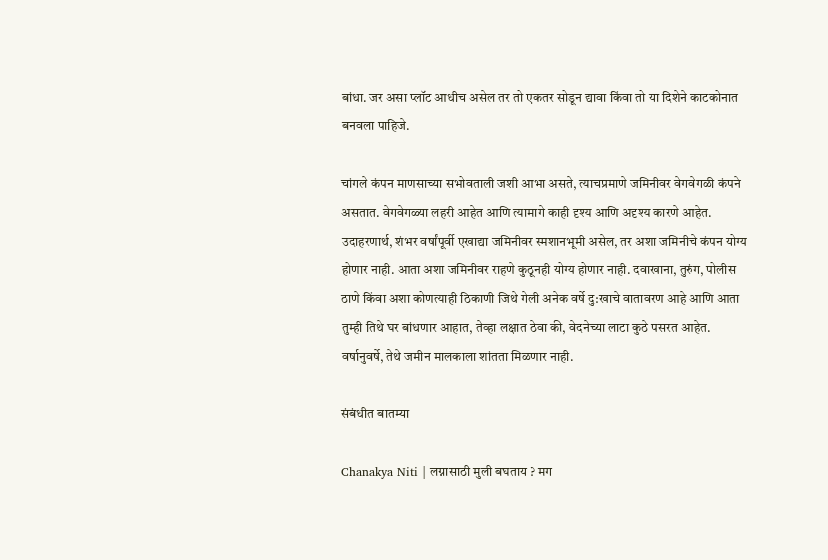बांधा. जर असा प्लॉट आधीच असेल तर तो एकतर सोडून द्यावा किंवा तो या दिशेने काटकोनात बनवला पाहिजे.

चांगले कंपन माणसाच्या सभोवताली जशी आभा असते, त्याचप्रमाणे जमिनीवर वेगवेगळी कंपने असतात. वेगवेगळ्या लहरी आहेत आणि त्यामागे काही दृश्य आणि अदृश्य कारणे आहेत. उदाहरणार्थ, शंभर वर्षांपूर्वी एखाद्या जमिनीवर स्मशानभूमी असेल, तर अशा जमिनीचे कंपन योग्य होणार नाही. आता अशा जमिनीवर राहणे कुठूनही योग्य होणार नाही. दवाखाना, तुरुंग, पोलीस ठाणे किंवा अशा कोणत्याही ठिकाणी जिथे गेली अनेक वर्षे दु:खाचे वातावरण आहे आणि आता तुम्ही तिथे घर बांधणार आहात, तेव्हा लक्षात ठेवा की, वेदनेच्या लाटा कुठे पसरत आहेत. वर्षानुवर्षे, तेथे जमीन मालकाला शांतता मिळणार नाही.

संबंधीत बातम्या

Chanakya Niti | लग्नासाठी मुली बघताय ? मग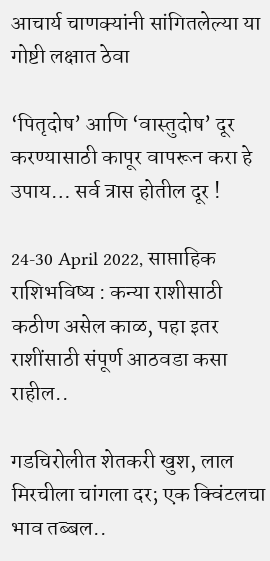आचार्य चाणक्यांनी सांगितलेल्या या गोष्टी लक्षात ठेवा

‘पितृदोष’ आणि ‘वास्तुदोष’ दूर करण्यासाठी कापूर वापरून करा हे उपाय… सर्व त्रास होतील दूर !

24-30 April 2022, साप्ताहिक राशिभविष्य : कन्या राशीसाठी कठीण असेल काळ, पहा इतर राशींसाठी संपूर्ण आठवडा कसा राहील..

गडचिरोलीत शेतकरी खुश, लाल मिरचीला चांगला दर; एक क्विंटलचा भाव तब्बल..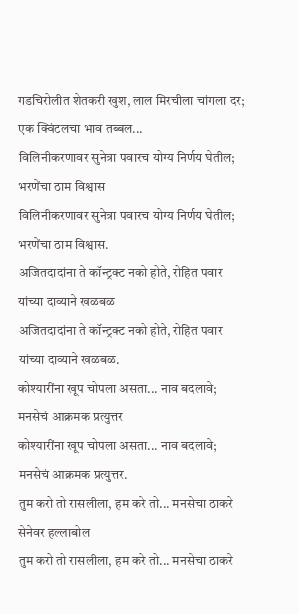गडचिरोलीत शेतकरी खुश, लाल मिरचीला चांगला दर; एक क्विंटलचा भाव तब्बल...
विलिनीकरणावर सुनेत्रा पवारच योग्य निर्णय घेतील; भरणेंचा ठाम विश्वास
विलिनीकरणावर सुनेत्रा पवारच योग्य निर्णय घेतील; भरणेंचा ठाम विश्वास.
अजितदादांना ते कॉन्ट्रक्ट नको होते, रोहित पवार यांच्या दाव्याने खळबळ
अजितदादांना ते कॉन्ट्रक्ट नको होते, रोहित पवार यांच्या दाव्याने खळबळ.
कोश्यारींना खूप चोपला असता... नाव बदलावे; मनसेचं आक्रमक प्रत्युत्तर
कोश्यारींना खूप चोपला असता... नाव बदलावे; मनसेचं आक्रमक प्रत्युत्तर.
तुम करो तो रासलीला, हम करे तो... मनसेचा ठाकरे सेनेवर हल्लाबोल
तुम करो तो रासलीला, हम करे तो... मनसेचा ठाकरे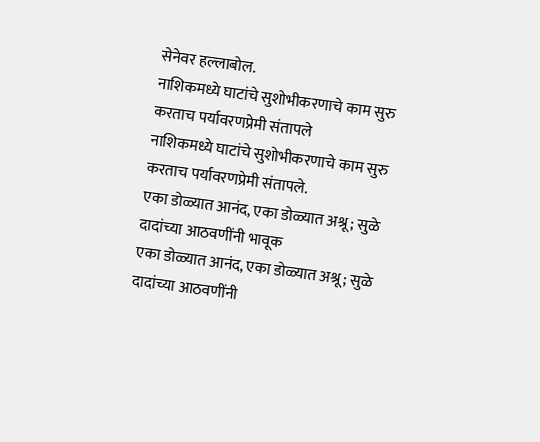सेनेवर हल्लाबोल.
नाशिकमध्ये घाटांचे सुशोभीकरणाचे काम सुरु करताच पर्यावरणप्रेमी संतापले
नाशिकमध्ये घाटांचे सुशोभीकरणाचे काम सुरु करताच पर्यावरणप्रेमी संतापले.
एका डोळ्यात आनंद, एका डोळ्यात अश्रू; सुळे दादांच्या आठवणींनी भावूक
एका डोळ्यात आनंद, एका डोळ्यात अश्रू; सुळे दादांच्या आठवणींनी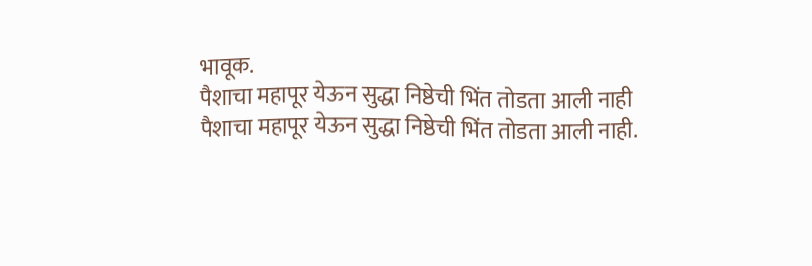भावूक.
पैशाचा महापूर येऊन सुद्धा निष्ठेची भिंत तोडता आली नाही
पैशाचा महापूर येऊन सुद्धा निष्ठेची भिंत तोडता आली नाही.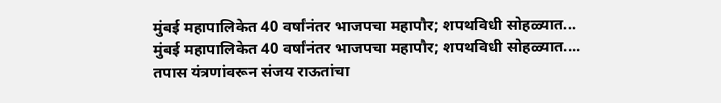मुंबई महापालिकेत 40 वर्षांनंतर भाजपचा महापौर; शपथविधी सोहळ्यात...
मुंबई महापालिकेत 40 वर्षांनंतर भाजपचा महापौर; शपथविधी सोहळ्यात....
तपास यंत्रणांवरून संजय राऊतांचा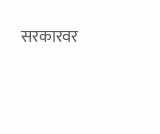सरकारवर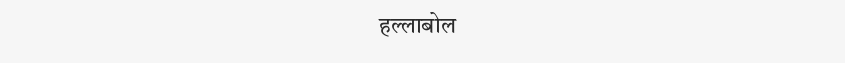हल्लाबोल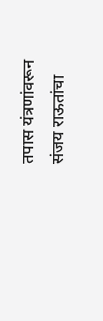तपास यंत्रणांवरून संजय राऊतांचा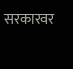सरकारवर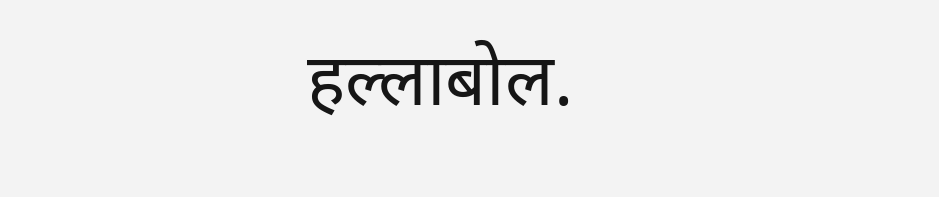हल्लाबोल.